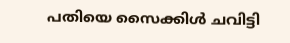പതിയെ സൈക്കിള്‍ ചവിട്ടി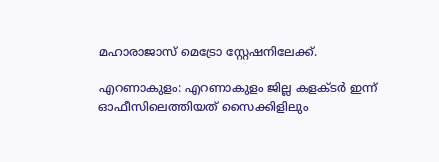മഹാരാജാസ് മെട്രോ സ്റ്റേഷനിലേക്ക്.

എറണാകുളം: എറണാകുളം ജില്ല കളക്ടര്‍ ഇന്ന് ഓഫീസിലെത്തിയത് സൈക്കിളിലും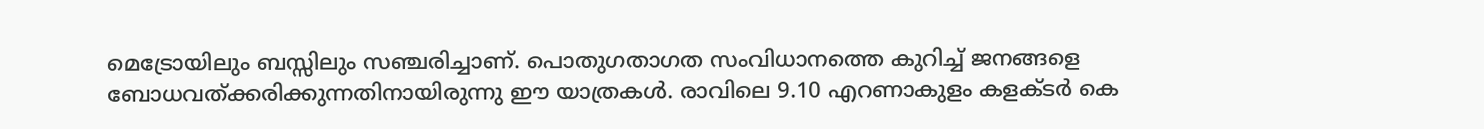മെട്രോയിലും ബസ്സിലും സഞ്ചരിച്ചാണ്. പൊതുഗതാഗത സംവിധാനത്തെ കുറിച്ച് ജനങ്ങളെ ബോധവത്ക്കരിക്കുന്നതിനായിരുന്നു ഈ യാത്രകള്‍. രാവിലെ 9.10 എറണാകുളം കളക്ടര്‍ കെ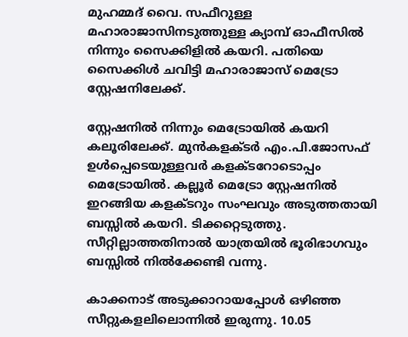മുഹമ്മദ് വൈ. സഫീറുള്ള മഹാരാജാസിനടുത്തുള്ള ക്യാമ്പ് ഓഫീസില്‍ നിന്നും സൈക്കിളില്‍ കയറി. പതിയെ സൈക്കിള്‍ ചവിട്ടി മഹാരാജാസ് മെട്രോ സ്റ്റേഷനിലേക്ക്.

സ്റ്റേഷനില്‍ നിന്നും മെട്രോയില്‍ കയറി കലൂരിലേക്ക്. മുന്‍കളക്ടര്‍ എം.പി.ജോസഫ് ഉള്‍പ്പെടെയുള്ളവര്‍ കളക്ടറോടൊപ്പം മെട്രോയില്‍. കല്ലൂര്‍ മെട്രോ സ്റ്റേഷനില്‍ ഇറങ്ങിയ കളക്ടറും സംഘവും അടുത്തതായി ബസ്സില്‍ കയറി. ടിക്കറ്റെടുത്തു. സീറ്റില്ലാത്തതിനാല്‍ യാത്രയില്‍ ഭൂരിഭാഗവും ബസ്സില്‍ നില്‍ക്കേണ്ടി വന്നു.

കാക്കനാട് അടുക്കാറായപ്പോള്‍ ഒഴിഞ്ഞ സീറ്റുകളലിലൊന്നില്‍ ഇരുന്നു. 10.05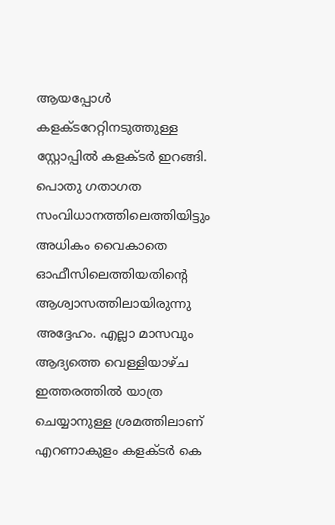ആയപ്പോള്‍ കളക്ടറേറ്റിനടുത്തുള്ള സ്റ്റോപ്പില്‍ കളക്ടര്‍ ഇറങ്ങി. പൊതു ഗതാഗത സംവിധാനത്തിലെത്തിയിട്ടും അധികം വൈകാതെ ഓഫീസിലെത്തിയതിന്റെ ആശ്വാസത്തിലായിരുന്നു അദ്ദേഹം. എല്ലാ മാസവും ആദ്യത്തെ വെള്ളിയാഴ്ച ഇത്തരത്തില്‍ യാത്ര ചെയ്യാനുള്ള ശ്രമത്തിലാണ് എറണാകുളം കളക്ടര്‍ കെ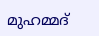മുഹമ്മദ്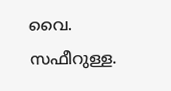വൈ. സഫീറുള്ള.